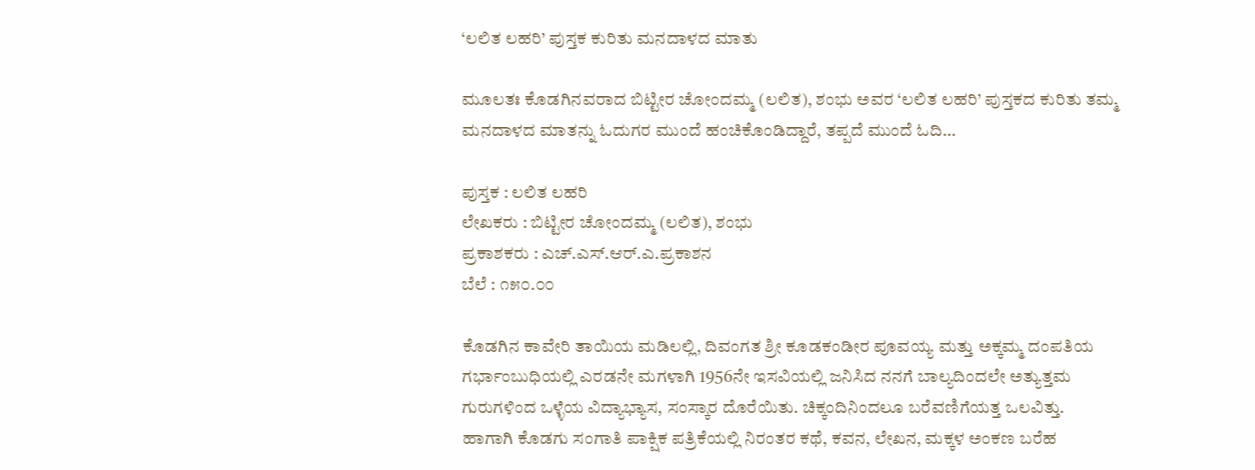‘ಲಲಿತ ಲಹರಿ’ ಪುಸ್ತಕ ಕುರಿತು ಮನದಾಳದ ಮಾತು

ಮೂಲತಃ ಕೊಡಗಿನವರಾದ ಬಿಟ್ಟೀರ ಚೋಂದಮ್ಮ (ಲಲಿತ), ಶಂಭು ಅವರ ‘ಲಲಿತ ಲಹರಿ’ ಪುಸ್ತಕದ ಕುರಿತು ತಮ್ಮ ಮನದಾಳದ ಮಾತನ್ನು ಓದುಗರ ಮುಂದೆ ಹಂಚಿಕೊಂಡಿದ್ದಾರೆ, ತಪ್ಪದೆ ಮುಂದೆ ಓದಿ…

ಪುಸ್ತಕ : ಲಲಿತ ಲಹರಿ
ಲೇಖಕರು : ಬಿಟ್ಟೀರ ಚೋಂದಮ್ಮ (ಲಲಿತ), ಶಂಭು
ಪ್ರಕಾಶಕರು : ಎಚ್.ಎಸ್.ಆರ್.ಎ.ಪ್ರಕಾಶನ
ಬೆಲೆ : ೧೫೦.೦೦

ಕೊಡಗಿನ ಕಾವೇರಿ ತಾಯಿಯ ಮಡಿಲಲ್ಲಿ, ದಿವಂಗತ ಶ್ರೀ ಕೂಡಕಂಡೀರ ಪೂವಯ್ಯ ಮತ್ತು ಅಕ್ಕಮ್ಮ ದಂಪತಿಯ ಗರ್ಭಾಂಬುಧಿಯಲ್ಲಿ ಎರಡನೇ ಮಗಳಾಗಿ 1956ನೇ ಇಸವಿಯಲ್ಲಿ ಜನಿಸಿದ ನನಗೆ ಬಾಲ್ಯದಿಂದಲೇ ಅತ್ಯುತ್ತಮ ಗುರುಗಳಿಂದ ಒಳ್ಳೆಯ ವಿದ್ಯಾಭ್ಯಾಸ, ಸಂಸ್ಕಾರ ದೊರೆಯಿತು. ಚಿಕ್ಕಂದಿನಿಂದಲೂ ಬರೆವಣಿಗೆಯತ್ತ ಒಲವಿತ್ತು. ಹಾಗಾಗಿ ಕೊಡಗು ಸಂಗಾತಿ ಪಾಕ್ಷಿಕ ಪತ್ರಿಕೆಯಲ್ಲಿ ನಿರಂತರ ಕಥೆ, ಕವನ, ಲೇಖನ, ಮಕ್ಕಳ ಅಂಕಣ ಬರೆಹ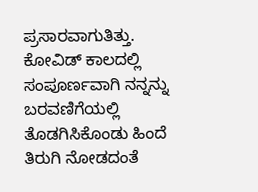ಪ್ರಸಾರವಾಗುತಿತ್ತು. ಕೋವಿಡ್ ಕಾಲದಲ್ಲಿ ಸಂಪೂರ್ಣವಾಗಿ ನನ್ನನ್ನು ಬರವಣಿಗೆಯಲ್ಲಿ ತೊಡಗಿಸಿಕೊಂಡು ಹಿಂದೆ ತಿರುಗಿ ನೋಡದಂತೆ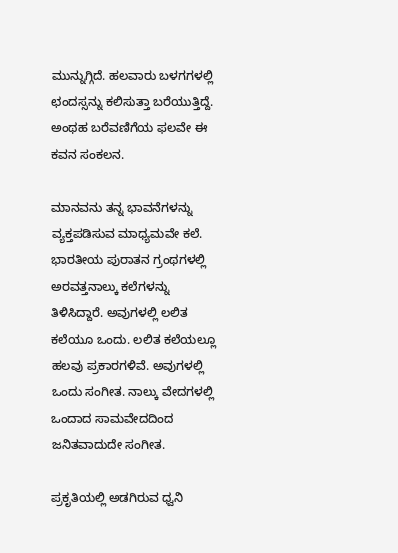ಮುನ್ನುಗ್ಗಿದೆ. ಹಲವಾರು ಬಳಗಗಳಲ್ಲಿ ಛಂದಸ್ಸನ್ನು ಕಲಿಸುತ್ತಾ ಬರೆಯುತ್ತಿದ್ದೆ. ಅಂಥಹ ಬರೆವಣಿಗೆಯ ಫಲವೇ ಈ ಕವನ ಸಂಕಲನ.

ಮಾನವನು ತನ್ನ ಭಾವನೆಗಳನ್ನು ವ್ಯಕ್ತಪಡಿಸುವ ಮಾಧ್ಯಮವೇ ಕಲೆ. ಭಾರತೀಯ ಪುರಾತನ ಗ್ರಂಥಗಳಲ್ಲಿ ಅರವತ್ತನಾಲ್ಕು ಕಲೆಗಳನ್ನು ತಿಳಿಸಿದ್ದಾರೆ. ಅವುಗಳಲ್ಲಿ ಲಲಿತ ಕಲೆಯೂ ಒಂದು. ಲಲಿತ ಕಲೆಯಲ್ಲೂ ಹಲವು ಪ್ರಕಾರಗಳಿವೆ. ಅವುಗಳಲ್ಲಿ ಒಂದು ಸಂಗೀತ. ನಾಲ್ಕು ವೇದಗಳಲ್ಲಿ ಒಂದಾದ ಸಾಮವೇದದಿಂದ ಜನಿತವಾದುದೇ ಸಂಗೀತ.

ಪ್ರಕೃತಿಯಲ್ಲಿ ಅಡಗಿರುವ ಧ್ವನಿ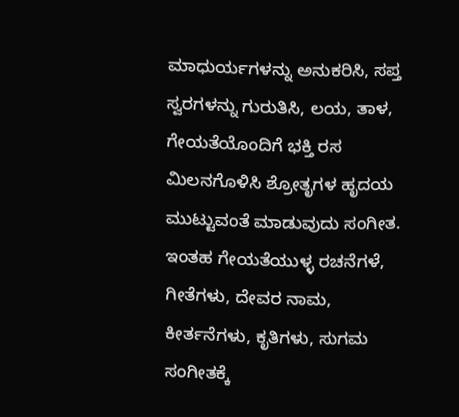ಮಾಧುರ್ಯಗಳನ್ನು ಅನುಕರಿಸಿ, ಸಪ್ತ ಸ್ವರಗಳನ್ನು ಗುರುತಿಸಿ, ಲಯ, ತಾಳ, ಗೇಯತೆಯೊಂದಿಗೆ ಭಕ್ತಿ ರಸ ಮಿಲನಗೊಳಿಸಿ ಶ್ರೋತೃಗಳ ಹೃದಯ ಮುಟ್ಟುವಂತೆ ಮಾಡುವುದು ಸಂಗೀತ. ಇಂತಹ ಗೇಯತೆಯುಳ್ಳ ರಚನೆಗಳೆ, ಗೀತೆಗಳು, ದೇವರ ನಾಮ, ಕೀರ್ತನೆಗಳು, ಕೃತಿಗಳು, ಸುಗಮ ಸಂಗೀತಕ್ಕೆ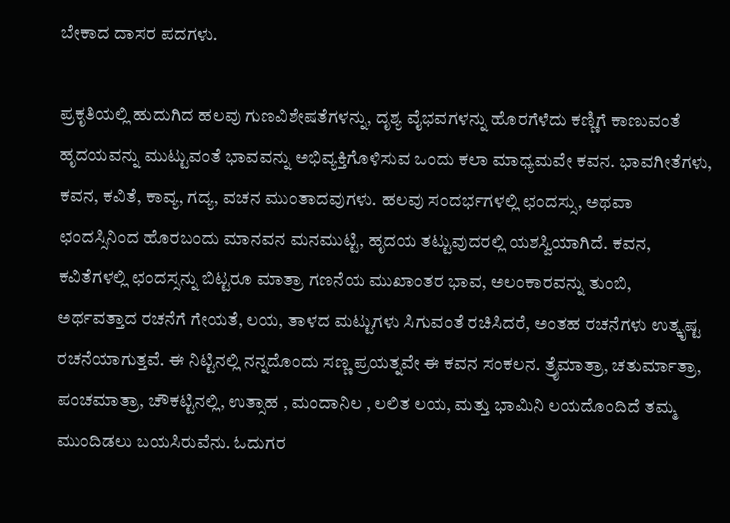ಬೇಕಾದ ದಾಸರ ಪದಗಳು.

ಪ್ರಕೃತಿಯಲ್ಲಿ ಹುದುಗಿದ ಹಲವು ಗುಣವಿಶೇಷತೆಗಳನ್ನು, ದೃಶ್ಯ ವೈಭವಗಳನ್ನು ಹೊರಗೆಳೆದು ಕಣ್ಣಿಗೆ ಕಾಣುವಂತೆ ಹೃದಯವನ್ನು ಮುಟ್ಟುವಂತೆ ಭಾವವನ್ನು ಅಭಿವ್ಯಕ್ತಿಗೊಳಿಸುವ ಒಂದು ಕಲಾ ಮಾಧ್ಯಮವೇ ಕವನ. ಭಾವಗೀತೆಗಳು, ಕವನ, ಕವಿತೆ, ಕಾವ್ಯ, ಗದ್ಯ, ವಚನ ಮುಂತಾದವುಗಳು. ಹಲವು ಸಂದರ್ಭಗಳಲ್ಲಿ ಛಂದಸ್ಸು, ಅಥವಾ ಛಂದಸ್ಸಿನಿಂದ ಹೊರಬಂದು ಮಾನವನ ಮನಮುಟ್ಟಿ, ಹೃದಯ ತಟ್ಟುವುದರಲ್ಲಿ ಯಶಸ್ವಿಯಾಗಿದೆ. ಕವನ, ಕವಿತೆಗಳಲ್ಲಿ ಛಂದಸ್ಸನ್ನು ಬಿಟ್ಟರೂ ಮಾತ್ರಾ ಗಣನೆಯ ಮುಖಾಂತರ ಭಾವ, ಅಲಂಕಾರವನ್ನು ತುಂಬಿ, ಅರ್ಥವತ್ತಾದ ರಚನೆಗೆ ಗೇಯತೆ, ಲಯ, ತಾಳದ ಮಟ್ಟುಗಳು ಸಿಗುವಂತೆ ರಚಿಸಿದರೆ, ಅಂತಹ ರಚನೆಗಳು ಉತ್ಕೃಷ್ಟ ರಚನೆಯಾಗುತ್ತವೆ. ಈ ನಿಟ್ಟಿನಲ್ಲಿ ನನ್ನದೊಂದು ಸಣ್ಣ ಪ್ರಯತ್ನವೇ ಈ ಕವನ ಸಂಕಲನ. ತ್ರೈಮಾತ್ರಾ, ಚತುರ್ಮಾತ್ರಾ, ಪಂಚಮಾತ್ರಾ, ಚೌಕಟ್ಟಿನಲ್ಲಿ, ಉತ್ಸಾಹ , ಮಂದಾನಿಲ , ಲಲಿತ ಲಯ, ಮತ್ತು ಭಾಮಿನಿ ಲಯದೊಂದಿದೆ ತಮ್ಮ ಮುಂದಿಡಲು ಬಯಸಿರುವೆನು. ಓದುಗರ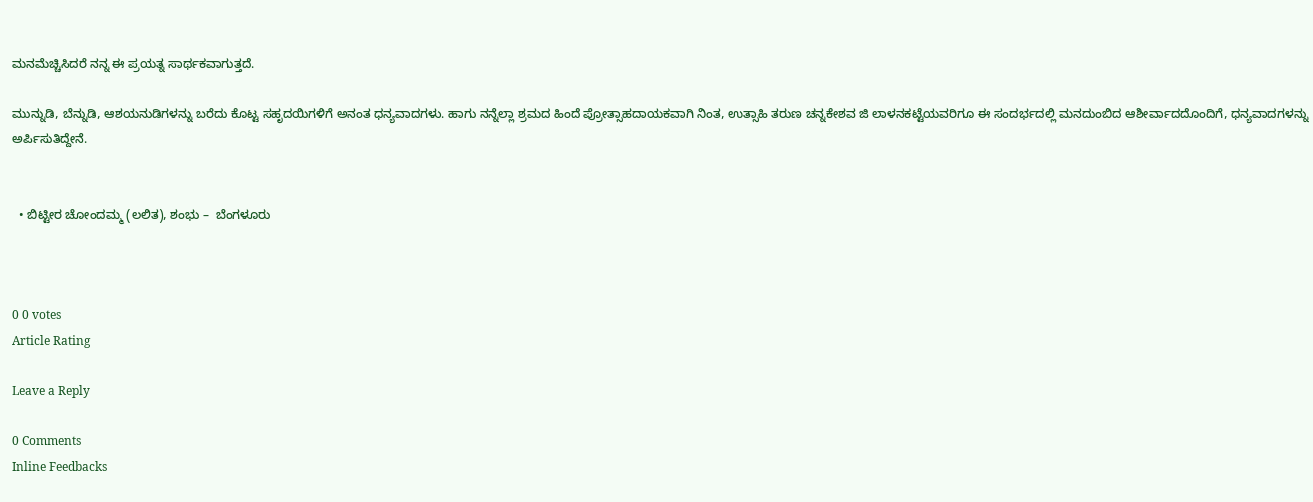ಮನಮೆಚ್ಚಿಸಿದರೆ ನನ್ನ ಈ ಪ್ರಯತ್ನ ಸಾರ್ಥಕವಾಗುತ್ತದೆ.

ಮುನ್ನುಡಿ, ಬೆನ್ನುಡಿ, ಆಶಯನುಡಿಗಳನ್ನು ಬರೆದು ಕೊಟ್ಟ ಸಹೃದಯಿಗಳಿಗೆ ಅನಂತ ಧನ್ಯವಾದಗಳು. ಹಾಗು ನನ್ನೆಲ್ಲಾ ಶ್ರಮದ ಹಿಂದೆ ಪ್ರೋತ್ಸಾಹದಾಯಕವಾಗಿ ನಿಂತ, ಉತ್ಸಾಹಿ ತರುಣ ಚನ್ನಕೇಶವ ಜಿ ಲಾಳನಕಟ್ಟೆಯವರಿಗೂ ಈ ಸಂದರ್ಭದಲ್ಲಿ ಮನದುಂಬಿದ ಆಶೀರ್ವಾದದೊಂದಿಗೆ, ಧನ್ಯವಾದಗಳನ್ನು ಅರ್ಪಿಸುತಿದ್ದೇನೆ.


  • ಬಿಟ್ಟೀರ ಚೋಂದಮ್ಮ (ಲಲಿತ), ಶಂಭು –  ಬೆಂಗಳೂರು



0 0 votes
Article Rating

Leave a Reply

0 Comments
Inline Feedbacks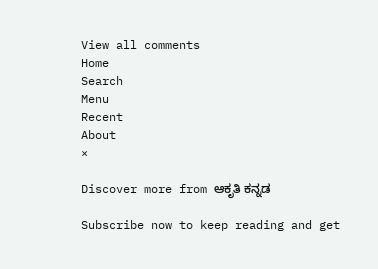View all comments
Home
Search
Menu
Recent
About
×

Discover more from ಆಕೃತಿ ಕನ್ನಡ

Subscribe now to keep reading and get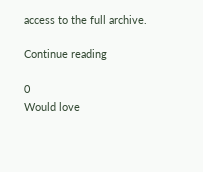access to the full archive.

Continue reading

0
Would love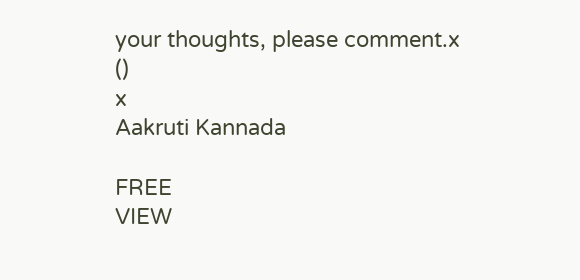your thoughts, please comment.x
()
x
Aakruti Kannada

FREE
VIEW